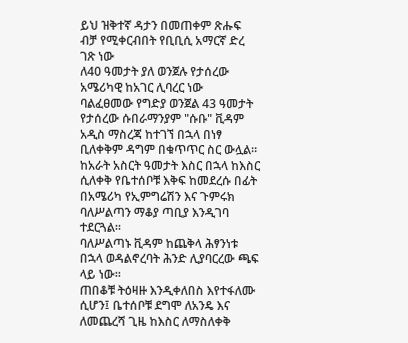ይህ ዝቅተኛ ዳታን በመጠቀም ጽሑፍ ብቻ የሚቀርብበት የቢቢሲ አማርኛ ድረ ገጽ ነው
ለ40 ዓመታት ያለ ወንጀሉ የታሰረው አሜሪካዊ ከአገር ሊባረር ነው
ባልፈፀመው የግድያ ወንጀል 43 ዓመታት የታሰረው ሱበራማንያም "ሱቡ" ቪዳም አዲስ ማስረጃ ከተገኘ በኋላ በነፃ ቢለቀቅም ዳግም በቁጥጥር ስር ውሏል።
ከአራት አስርት ዓመታት እስር በኋላ ከእስር ሲለቀቅ የቤተሰቦቹ እቅፍ ከመደረሱ በፊት በአሜሪካ የኢምግሬሽን እና ጉምሩክ ባለሥልጣን ማቆያ ጣቢያ እንዲገባ ተደርጓል።
ባለሥልጣኑ ቪዳም ከጨቅላ ሕፃንነቱ በኋላ ወዳልኖረባት ሕንድ ሊያባርረው ጫፍ ላይ ነው።
ጠበቆቹ ትዕዛዙ እንዲቀለበስ እየተፋለሙ ሲሆን፤ ቤተሰቦቹ ደግሞ ለአንዴ እና ለመጨረሻ ጊዜ ከእስር ለማስለቀቅ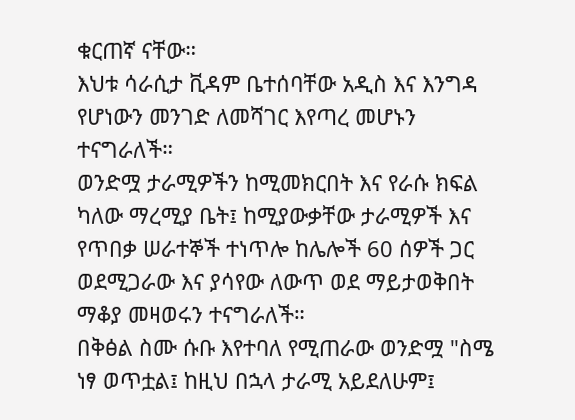ቁርጠኛ ናቸው።
እህቱ ሳራሲታ ቪዳም ቤተሰባቸው አዲስ እና እንግዳ የሆነውን መንገድ ለመሻገር እየጣረ መሆኑን ተናግራለች።
ወንድሟ ታራሚዎችን ከሚመክርበት እና የራሱ ክፍል ካለው ማረሚያ ቤት፤ ከሚያውቃቸው ታራሚዎች እና የጥበቃ ሠራተኞች ተነጥሎ ከሌሎች 60 ሰዎች ጋር ወደሚጋራው እና ያሳየው ለውጥ ወደ ማይታወቅበት ማቆያ መዛወሩን ተናግራለች።
በቅፅል ስሙ ሱቡ እየተባለ የሚጠራው ወንድሟ "ስሜ ነፃ ወጥቷል፤ ከዚህ በኋላ ታራሚ አይደለሁም፤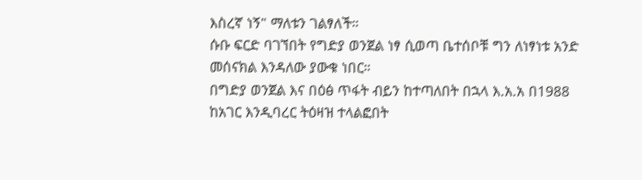እስረኛ ነኝ" ማለቱን ገልፃለች።
ሱቡ ፍርድ ባገኘበት የግድያ ወንጀል ነፃ ሲወጣ ቤተሰቦቹ ግን ለነፃነቱ አንድ መሰናክል እንዳለው ያውቁ ነበር።
በግድያ ወንጀል እና በዕፅ ጥፋት ብይን ከተጣለበት በኋላ እ.አ.አ በ1988 ከአገር እንዲባረር ትዕዛዝ ተላልፎበት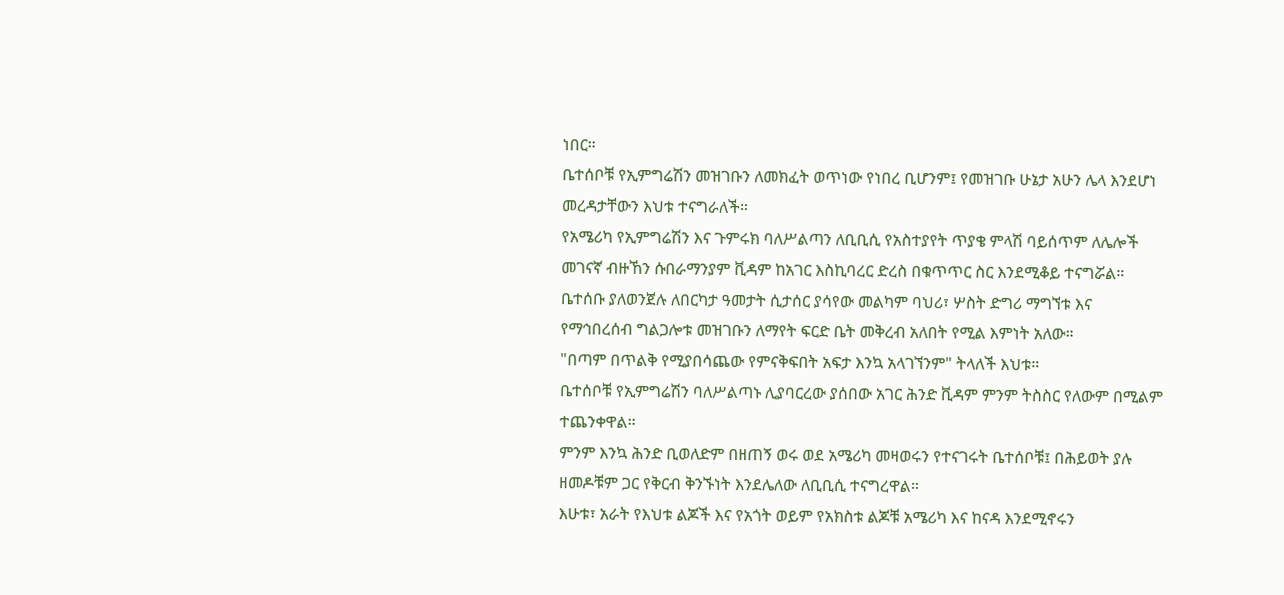ነበር።
ቤተሰቦቹ የኢምግሬሽን መዝገቡን ለመክፈት ወጥነው የነበረ ቢሆንም፤ የመዝገቡ ሁኔታ አሁን ሌላ እንደሆነ መረዳታቸውን እህቱ ተናግራለች።
የአሜሪካ የኢምግሬሽን እና ጉምሩክ ባለሥልጣን ለቢቢሲ የአስተያየት ጥያቄ ምላሽ ባይሰጥም ለሌሎች መገናኛ ብዙኸን ሱበራማንያም ቪዳም ከአገር እስኪባረር ድረስ በቁጥጥር ስር እንደሚቆይ ተናግሯል።
ቤተሰቡ ያለወንጀሉ ለበርካታ ዓመታት ሲታሰር ያሳየው መልካም ባህሪ፣ ሦስት ድግሪ ማግኘቱ እና የማኅበረሰብ ግልጋሎቱ መዝገቡን ለማየት ፍርድ ቤት መቅረብ አለበት የሚል እምነት አለው።
"በጣም በጥልቅ የሚያበሳጨው የምናቅፍበት አፍታ እንኳ አላገኘንም" ትላለች እህቱ።
ቤተሰቦቹ የኢምግሬሽን ባለሥልጣኑ ሊያባርረው ያሰበው አገር ሕንድ ቪዳም ምንም ትስስር የለውም በሚልም ተጨንቀዋል።
ምንም እንኳ ሕንድ ቢወለድም በዘጠኝ ወሩ ወደ አሜሪካ መዛወሩን የተናገሩት ቤተሰቦቹ፤ በሕይወት ያሉ ዘመዶቹም ጋር የቅርብ ቅንኙነት እንደሌለው ለቢቢሲ ተናግረዋል።
እሁቱ፣ አራት የእህቱ ልጆች እና የአጎት ወይም የአክስቱ ልጆቹ አሜሪካ እና ከናዳ እንደሚኖሩን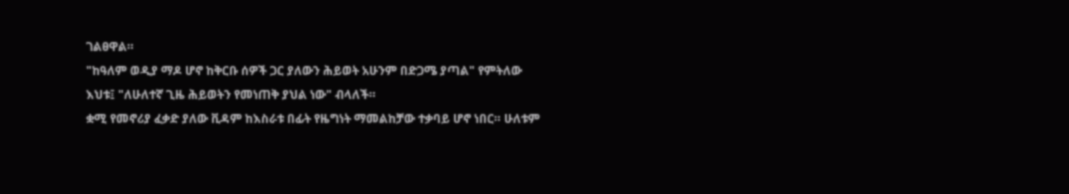ገልፀዋል።
"ከዓለም ወዲያ ማዶ ሆኖ ከቅርቡ ሰዎች ጋር ያለውን ሕይወት አሁንም በድጋሜ ያጣል" የምትለው እህቱ፤ "ለሁለተኛ ጊዜ ሕይወትን የመነጠቅ ያህል ነው" ብላለች።
ቋሚ የመኖሪያ ፈቃድ ያለው ቪዳም ከእስራቱ በፊት የዜግነት ማመልከቻው ተቃባይ ሆኖ ነበር። ሁለቱም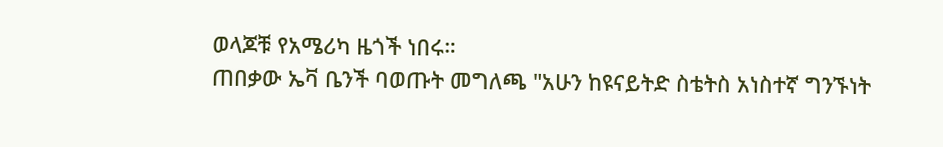ወላጆቹ የአሜሪካ ዜጎች ነበሩ።
ጠበቃው ኤቫ ቤንች ባወጡት መግለጫ "አሁን ከዩናይትድ ስቴትስ አነስተኛ ግንኙነት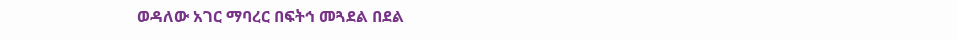ወዳለው አገር ማባረር በፍትኅ መጓደል በደል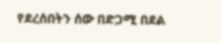የደረሰበትን ሰው በድጋሚ በደል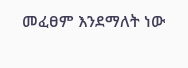መፈፀም እንደማለት ነው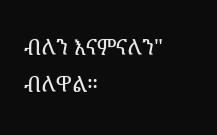ብለን እናምናለን" ብለዋል።